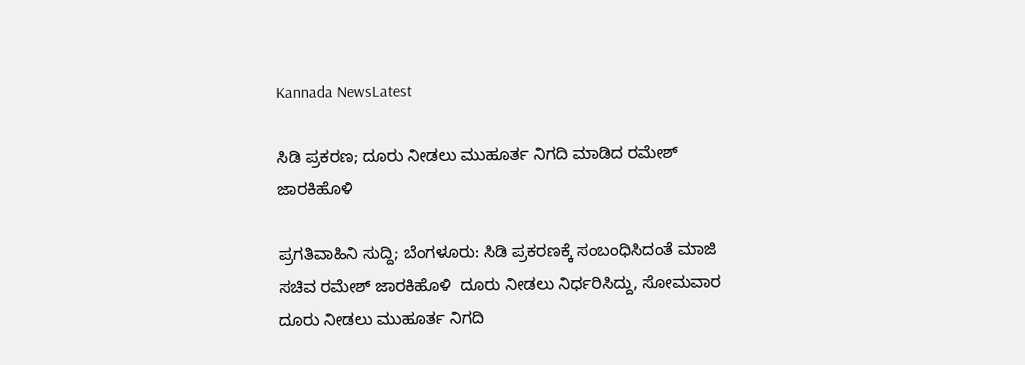Kannada NewsLatest

ಸಿಡಿ ಪ್ರಕರಣ; ದೂರು ನೀಡಲು ಮುಹೂರ್ತ ನಿಗದಿ ಮಾಡಿದ ರಮೇಶ್ ಜಾರಕಿಹೊಳಿ

ಪ್ರಗತಿವಾಹಿನಿ ಸುದ್ದಿ; ಬೆಂಗಳೂರು: ಸಿಡಿ ಪ್ರಕರಣಕ್ಕೆ ಸಂಬಂಧಿಸಿದಂತೆ ಮಾಜಿ ಸಚಿವ ರಮೇಶ್ ಜಾರಕಿಹೊಳಿ  ದೂರು ನೀಡಲು ನಿರ್ಧರಿಸಿದ್ದು, ಸೋಮವಾರ ದೂರು ನೀಡಲು ಮುಹೂರ್ತ ನಿಗದಿ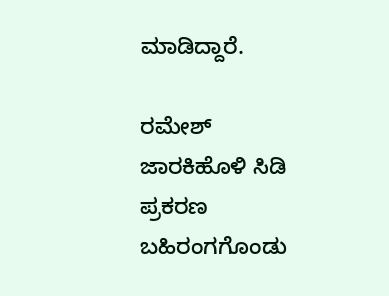ಮಾಡಿದ್ದಾರೆ.

ರಮೇಶ್ ಜಾರಕಿಹೊಳಿ ಸಿಡಿ ಪ್ರಕರಣ ಬಹಿರಂಗಗೊಂಡು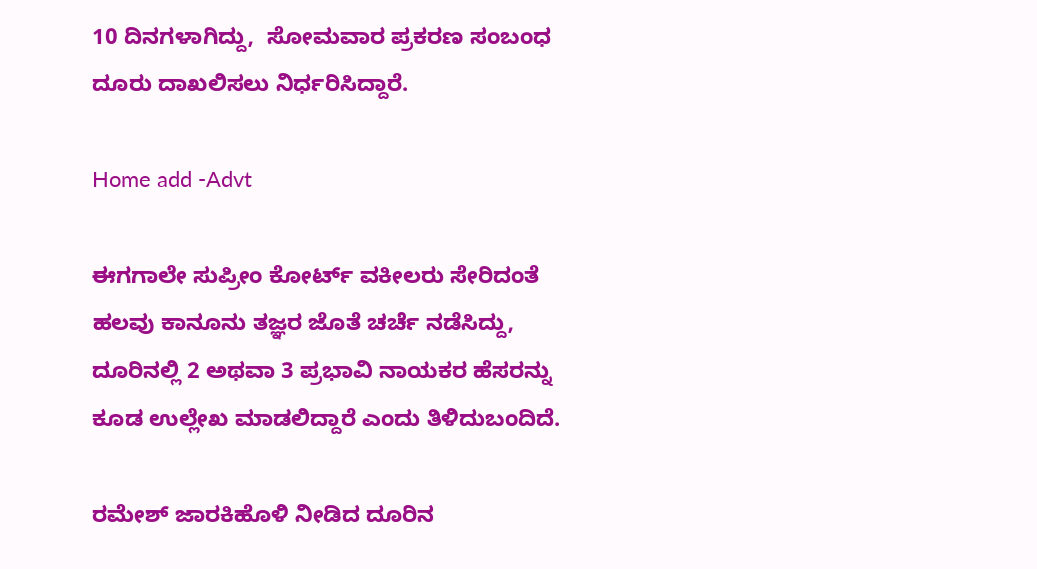10 ದಿನಗಳಾಗಿದ್ದು,  ಸೋಮವಾರ ಪ್ರಕರಣ ಸಂಬಂಧ ದೂರು ದಾಖಲಿಸಲು ನಿರ್ಧರಿಸಿದ್ದಾರೆ.

Home add -Advt

ಈಗಗಾಲೇ ಸುಪ್ರೀಂ ಕೋರ್ಟ್ ವಕೀಲರು ಸೇರಿದಂತೆ ಹಲವು ಕಾನೂನು ತಜ್ಞರ ಜೊತೆ ಚರ್ಚೆ ನಡೆಸಿದ್ದು, ದೂರಿನಲ್ಲಿ 2 ಅಥವಾ 3 ಪ್ರಭಾವಿ ನಾಯಕರ ಹೆಸರನ್ನು ಕೂಡ ಉಲ್ಲೇಖ ಮಾಡಲಿದ್ದಾರೆ ಎಂದು ತಿಳಿದುಬಂದಿದೆ.

ರಮೇಶ್ ಜಾರಕಿಹೊಳಿ ನೀಡಿದ ದೂರಿನ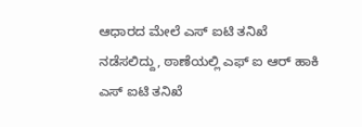ಆಧಾರದ ಮೇಲೆ ಎಸ್ ಐಟಿ ತನಿಖೆ ನಡೆಸಲಿದ್ದು, ಠಾಣೆಯಲ್ಲಿ ಎಫ್ ಐ ಆರ್ ಹಾಕಿ ಎಸ್ ಐಟಿ ತನಿಖೆ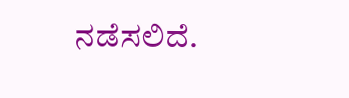ನಡೆಸಲಿದೆ.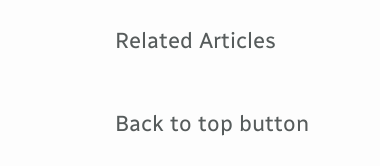Related Articles

Back to top button